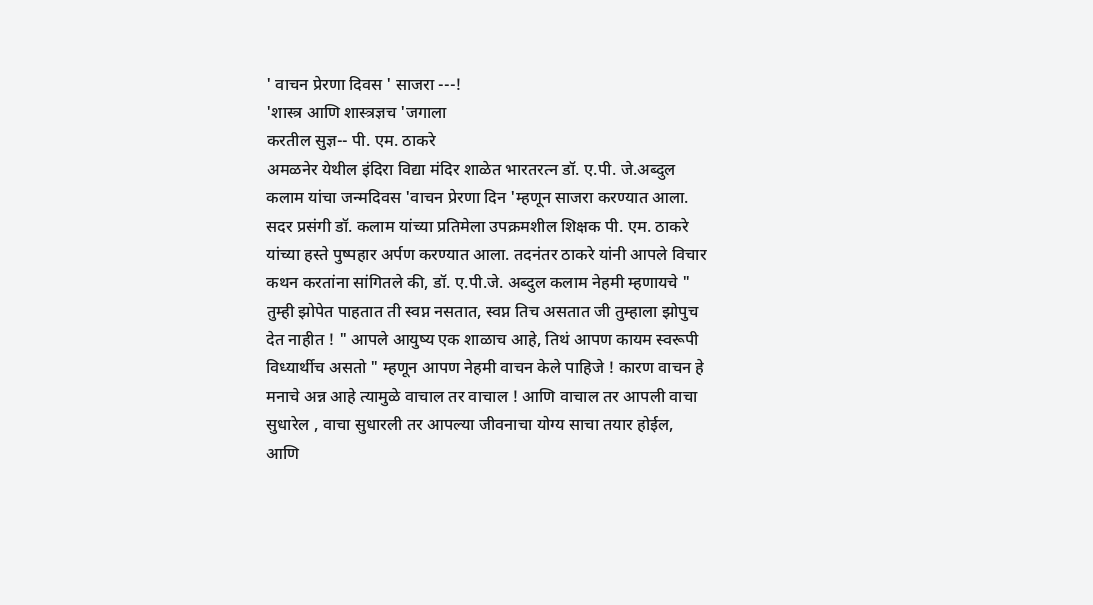' वाचन प्रेरणा दिवस ' साजरा ---!
'शास्त्र आणि शास्त्रज्ञच 'जगाला
करतील सुज्ञ-- पी. एम. ठाकरे
अमळनेर येथील इंदिरा विद्या मंदिर शाळेत भारतरत्न डॉ. ए.पी. जे.अब्दुल कलाम यांचा जन्मदिवस 'वाचन प्रेरणा दिन 'म्हणून साजरा करण्यात आला. सदर प्रसंगी डॉ. कलाम यांच्या प्रतिमेला उपक्रमशील शिक्षक पी. एम. ठाकरे यांच्या हस्ते पुष्पहार अर्पण करण्यात आला. तदनंतर ठाकरे यांनी आपले विचार कथन करतांना सांगितले की, डॉ. ए.पी.जे. अब्दुल कलाम नेहमी म्हणायचे " तुम्ही झोपेत पाहतात ती स्वप्न नसतात, स्वप्न तिच असतात जी तुम्हाला झोपुच देत नाहीत ! " आपले आयुष्य एक शाळाच आहे, तिथं आपण कायम स्वरूपी विध्यार्थीच असतो " म्हणून आपण नेहमी वाचन केले पाहिजे ! कारण वाचन हे मनाचे अन्न आहे त्यामुळे वाचाल तर वाचाल ! आणि वाचाल तर आपली वाचा सुधारेल , वाचा सुधारली तर आपल्या जीवनाचा योग्य साचा तयार होईल, आणि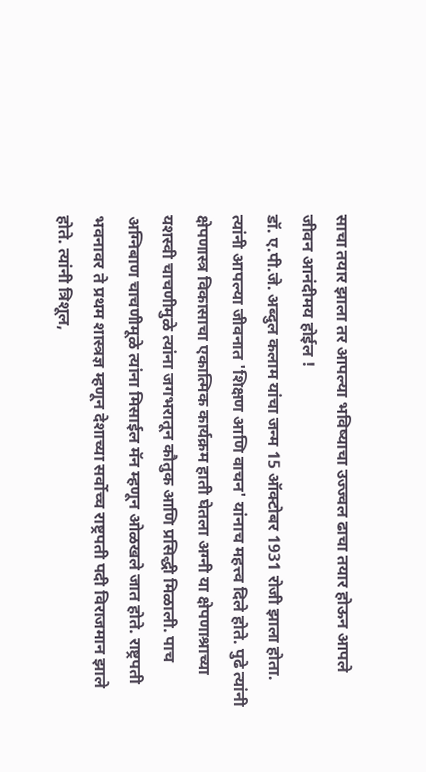साचा तयार झाला तर आपल्या भविष्याचा उज्ज्वल ढाचा तयार होऊन आपले जीवन आनंदीमय होईल !
डॉ. ए.पी.जे. अब्दुल कलाम यांचा जन्म 15 ऑक्टोबर 1931 रोजी झाला होता. त्यांनी आपल्या जीवनात 'शिक्षण आणि वाचन' यांनाच महत्त्व दिले होते. पुढे त्यांनी क्षेपणास्त्र विकासाचा एकात्मिक कार्यक्रम हाती घेतला अग्नी या क्षेपणाश्राच्या यशस्वी चाचणीमुळे त्यांना जगभरातून कौतुक आणि प्रसिद्धी मिळाली. पाच अग्निबाण चाचणीमूळे त्यांना मिसाईल मॅन म्हणून ओळखले जात होते. राष्ट्रपती भवनावर ते प्रथम शास्त्रज्ञ म्हणून देशाच्या सर्वोच्च राष्ट्रपती पदी विराजमान झाले होते. त्यांनी त्रिशूल,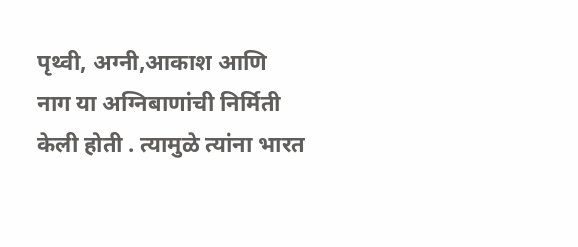पृथ्वी, अग्नी,आकाश आणि नाग या अग्निबाणांची निर्मिती केली होती . त्यामुळे त्यांना भारत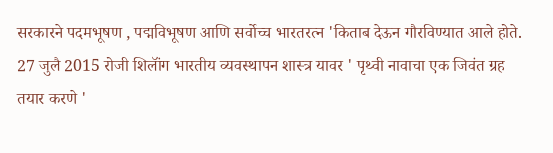सरकारने पदमभूषण , पद्मविभूषण आणि सर्वोच्च भारतरत्न 'किताब देऊन गौरविण्यात आले होते.
27 जुलै 2015 रोजी शिलॉंग भारतीय व्यवस्थापन शास्त्र यावर ' पृथ्वी नावाचा एक जिवंत ग्रह तयार करणे '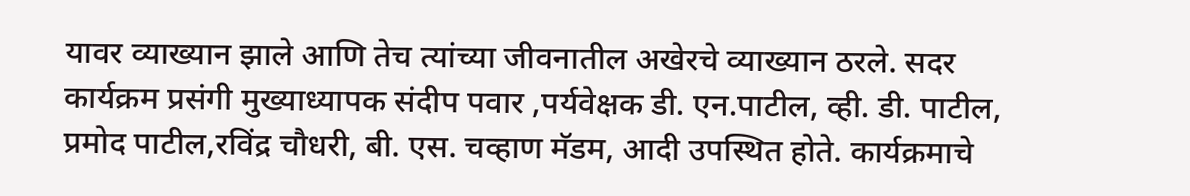यावर व्याख्यान झाले आणि तेच त्यांच्या जीवनातील अखेरचे व्याख्यान ठरले. सदर कार्यक्रम प्रसंगी मुख्याध्यापक संदीप पवार ,पर्यवेक्षक डी. एन.पाटील, व्ही. डी. पाटील, प्रमोद पाटील,रविंद्र चौधरी, बी. एस. चव्हाण मॅडम, आदी उपस्थित होते. कार्यक्रमाचे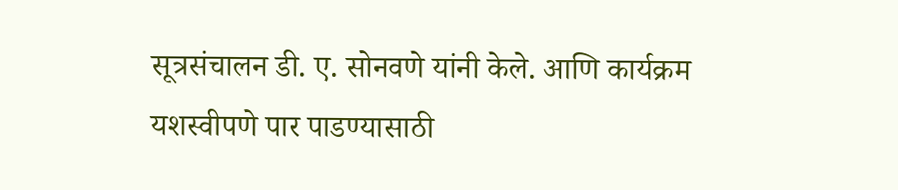सूत्रसंचालन डी. ए. सोनवणे यांनी केले. आणि कार्यक्रम यशस्वीपणे पार पाडण्यासाठी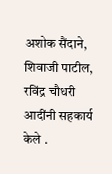अशोक सैंदाने, शिवाजी पाटील, रविंद्र चौधरी आदींनी सहकार्य केले .